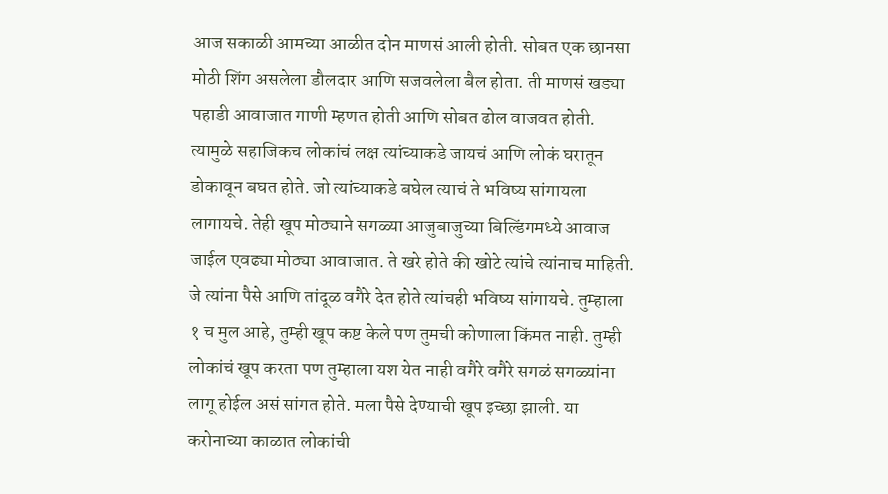आज सकाळी आमच्या आळीत दोन माणसं आली होती. सोबत एक छानसा मोठी शिंग असलेला डौलदार आणि सजवलेला बैल होता. ती माणसं खड्या पहाडी आवाजात गाणी म्हणत होती आणि सोबत ढोल वाजवत होती. त्यामुळे सहाजिकच लोकांचं लक्ष त्यांच्याकडे जायचं आणि लोकं घरातून डोकावून बघत होते. जो त्यांच्याकडे बघेल त्याचं ते भविष्य सांगायला लागायचे. तेही खूप मोठ्याने सगळ्या आजुबाजुच्या बिल्डिंगमध्ये आवाज जाईल एवढ्या मोठ्या आवाजात. ते खरे होते की खोटे त्यांचे त्यांनाच माहिती. जे त्यांना पैसे आणि तांदूळ वगैरे देत होते त्यांचही भविष्य सांगायचे. तुम्हाला १ च मुल आहे, तुम्ही खूप कष्ट केले पण तुमची कोणाला किंमत नाही. तुम्ही लोकांचं खूप करता पण तुम्हाला यश येत नाही वगैरे वगैरे सगळं सगळ्यांना लागू होईल असं सांगत होते. मला पैसे देण्याची खूप इच्छा झाली. या करोनाच्या काळात लोकांची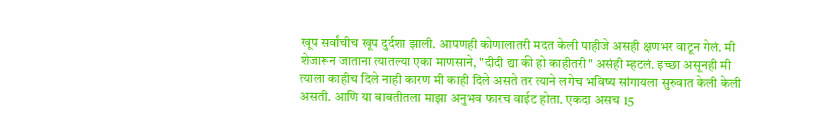खूप सर्वांचीच खूप दुर्दशा झाली. आपणही कोणालातरी मदत केली पाहीजे असही क्षणभर वाटून गेलं. मी शेजारून जाताना त्यातल्या एका माणसाने, "दीदी द्या की हो काहीतरी" असंही म्हटलं. इच्छा असूनही मी त्याला काहीच दिले नाही कारण मी काही दिले असते तर त्याने लगेच भविष्य सांगायला सुरुवात केली केली असती. आणि या बाबतीतला माझा अनुभव फारच वाईट होता. एकदा असच 15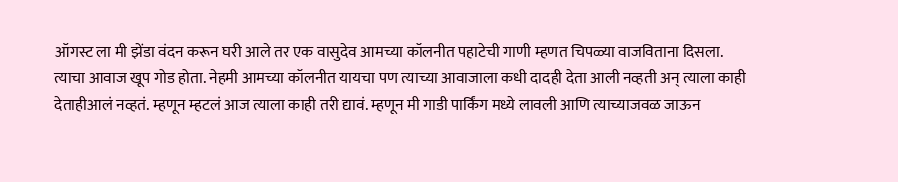ऑगस्ट ला मी झेंडा वंदन करून घरी आले तर एक वासुदेव आमच्या कॉलनीत पहाटेची गाणी म्हणत चिपळ्या वाजविताना दिसला. त्याचा आवाज खूप गोड होता. नेहमी आमच्या कॉलनीत यायचा पण त्याच्या आवाजाला कधी दादही देता आली नव्हती अन् त्याला काही देताहीआलं नव्हतं. म्हणून म्हटलं आज त्याला काही तरी द्यावं. म्हणून मी गाडी पार्किंग मध्ये लावली आणि त्याच्याजवळ जाऊन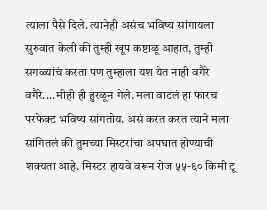त्याला पैसे दिले. त्यानेही असंच भविष्य सांगायला सुरुवात केली की तुम्ही खूप कष्टाळू आहात, तुम्ही सगळ्यांचं करता पण तुम्हाला यश येत नाही वगैरे वगैरे....मीही ही हुरळून गेले. मला वाटलं हा फारच परफेक्ट भविष्य सांगतोय. असं करत करत त्याने मला सांगितलं की तुमच्या मिस्टरांचा अपघात होण्याची शक्यता आहे. मिस्टर हायवे वरून रोज ५५-६० किमी टू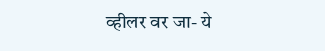व्हीलर वर जा- ये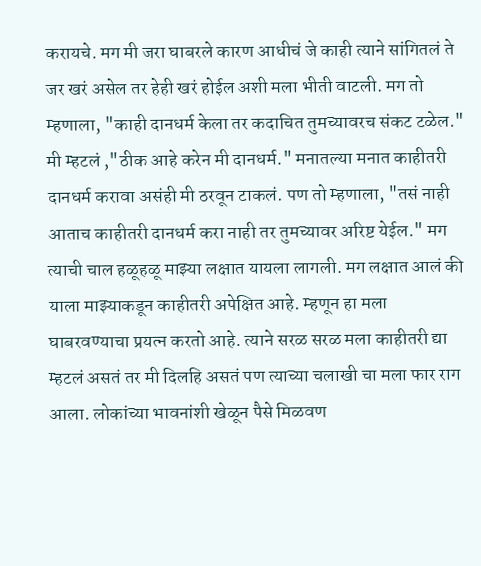करायचे. मग मी जरा घाबरले कारण आधीचं जे काही त्याने सांगितलं ते जर खरं असेल तर हेही खरं होईल अशी मला भीती वाटली. मग तो म्हणाला, "काही दानधर्म केला तर कदाचित तुमच्यावरच संकट टळेल." मी म्हटलं ,"ठीक आहे करेन मी दानधर्म." मनातल्या मनात काहीतरी दानधर्म करावा असंही मी ठरवून टाकलं. पण तो म्हणाला, "तसं नाही आताच काहीतरी दानधर्म करा नाही तर तुमच्यावर अरिष्ट येईल." मग त्याची चाल हळूहळू माझ्या लक्षात यायला लागली. मग लक्षात आलं की याला माझ्याकडून काहीतरी अपेक्षित आहे. म्हणून हा मला घाबरवण्याचा प्रयत्न करतो आहे. त्याने सरळ सरळ मला काहीतरी द्या म्हटलं असतं तर मी दिलहि असतं पण त्याच्या चलाखी चा मला फार राग आला. लोकांच्या भावनांशी खेळून पैसे मिळवण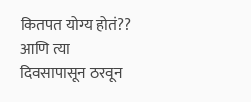कितपत योग्य होतं?? आणि त्या दिवसापासून ठरवून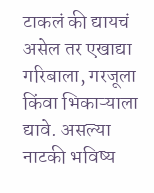टाकलं की द्यायचं असेल तर एखाद्या गरिबाला, गरजूला किंवा भिकाऱ्याला द्यावे. असल्या नाटकी भविष्य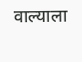वाल्याला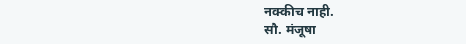नक्कीच नाही.
सौ. मंजूषा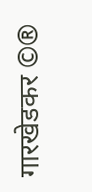गारखेडकर ©®